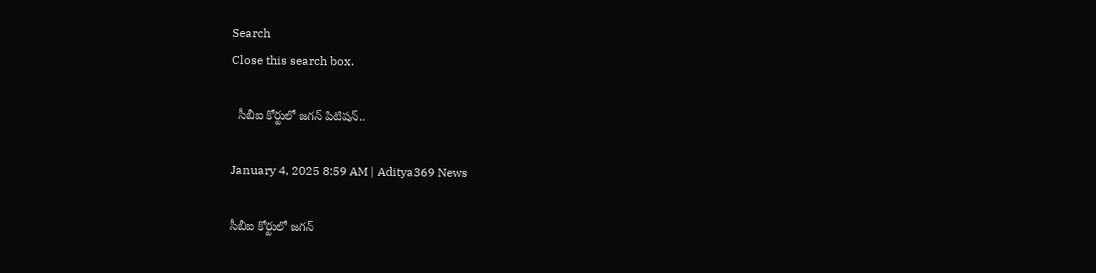Search
Close this search box.

  సీబీఐ కోర్టులో జగన్ పిటిషన్..

January 4, 2025 8:59 AM | Aditya369 News

సీబీఐ కోర్టులో జగన్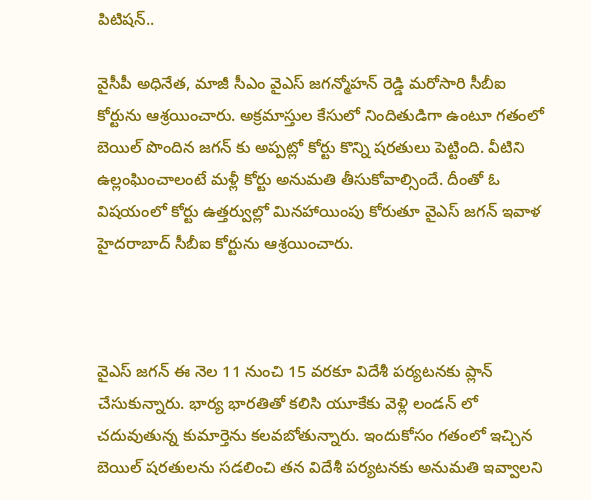పిటిషన్..

వైసీపీ అధినేత, మాజీ సీఎం వైఎస్ జగన్మోహన్ రెడ్డి మరోసారి సీబీఐ కోర్టును ఆశ్రయించారు. అక్రమాస్తుల కేసులో నిందితుడిగా ఉంటూ గతంలో బెయిల్ పొందిన జగన్ కు అప్పట్లో కోర్టు కొన్ని షరతులు పెట్టింది. వీటిని ఉల్లంఘించాలంటే మళ్లీ కోర్టు అనుమతి తీసుకోవాల్సిందే. దీంతో ఓ విషయంలో కోర్టు ఉత్తర్వుల్లో మినహాయింపు కోరుతూ వైఎస్ జగన్ ఇవాళ హైదరాబాద్ సీబీఐ కోర్టును ఆశ్రయించారు.



వైఎస్ జగన్ ఈ నెల 11 నుంచి 15 వరకూ విదేశీ పర్యటనకు ప్లాన్ చేసుకున్నారు. భార్య భారతితో కలిసి యూకేకు వెళ్లి లండన్ లో చదువుతున్న కుమార్తెను కలవబోతున్నారు. ఇందుకోసం గతంలో ఇచ్చిన బెయిల్ షరతులను సడలించి తన విదేశీ పర్యటనకు అనుమతి ఇవ్వాలని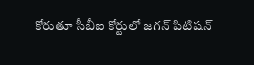కోరుతూ సీబీఐ కోర్టులో జగన్ పిటిషన్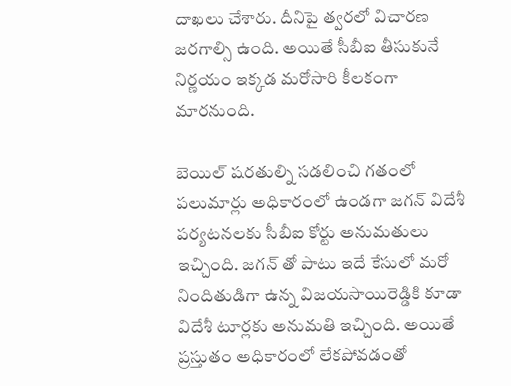దాఖలు చేశారు. దీనిపై త్వరలో విచారణ జరగాల్సి ఉంది. అయితే సీబీఐ తీసుకునే నిర్ణయం ఇక్కడ మరోసారి కీలకంగా మారనుంది.

బెయిల్ షరతుల్ని సడలించి గతంలో పలుమార్లు అధికారంలో ఉండగా జగన్ విదేశీ పర్యటనలకు సీబీఐ కోర్టు అనుమతులు ఇచ్చింది. జగన్ తో పాటు ఇదే కేసులో మరో నిందితుడిగా ఉన్న విజయసాయిరెడ్డికి కూడా విదేశీ టూర్లకు అనుమతి ఇచ్చింది. అయితే ప్రస్తుతం అధికారంలో లేకపోవడంతో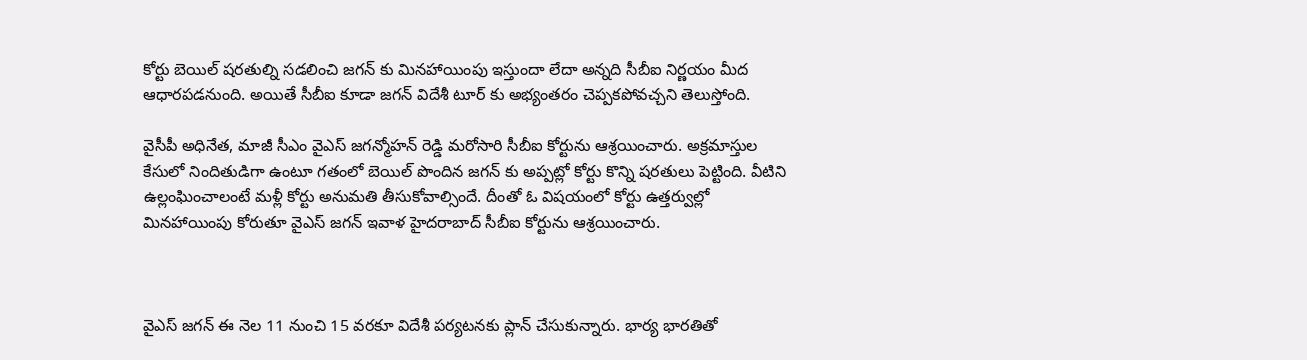కోర్టు బెయిల్ షరతుల్ని సడలించి జగన్ కు మినహాయింపు ఇస్తుందా లేదా అన్నది సీబీఐ నిర్ణయం మీద ఆధారపడనుంది. అయితే సీబీఐ కూడా జగన్ విదేశీ టూర్ కు అభ్యంతరం చెప్పకపోవచ్చని తెలుస్తోంది.

వైసీపీ అధినేత, మాజీ సీఎం వైఎస్ జగన్మోహన్ రెడ్డి మరోసారి సీబీఐ కోర్టును ఆశ్రయించారు. అక్రమాస్తుల కేసులో నిందితుడిగా ఉంటూ గతంలో బెయిల్ పొందిన జగన్ కు అప్పట్లో కోర్టు కొన్ని షరతులు పెట్టింది. వీటిని ఉల్లంఘించాలంటే మళ్లీ కోర్టు అనుమతి తీసుకోవాల్సిందే. దీంతో ఓ విషయంలో కోర్టు ఉత్తర్వుల్లో మినహాయింపు కోరుతూ వైఎస్ జగన్ ఇవాళ హైదరాబాద్ సీబీఐ కోర్టును ఆశ్రయించారు.



వైఎస్ జగన్ ఈ నెల 11 నుంచి 15 వరకూ విదేశీ పర్యటనకు ప్లాన్ చేసుకున్నారు. భార్య భారతితో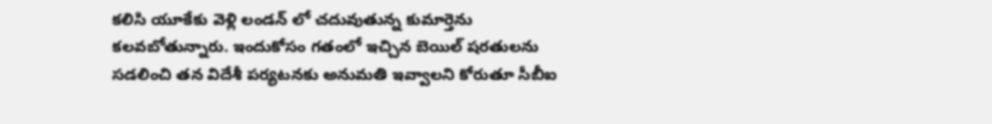కలిసి యూకేకు వెళ్లి లండన్ లో చదువుతున్న కుమార్తెను కలవబోతున్నారు. ఇందుకోసం గతంలో ఇచ్చిన బెయిల్ షరతులను సడలించి తన విదేశీ పర్యటనకు అనుమతి ఇవ్వాలని కోరుతూ సీబీఐ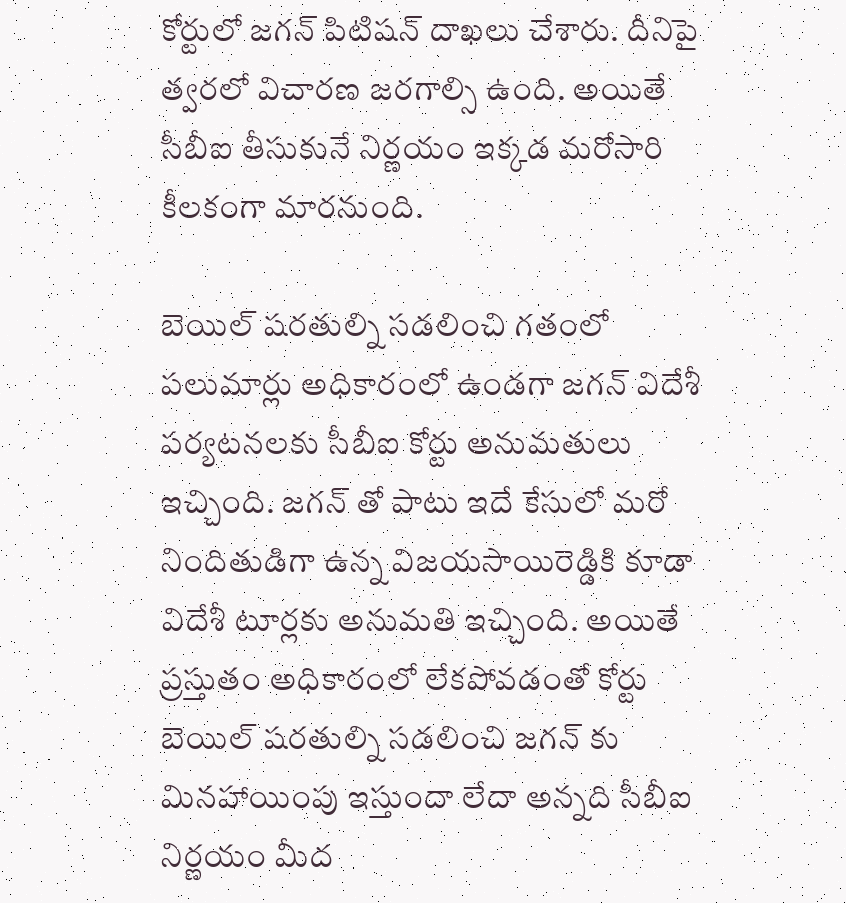కోర్టులో జగన్ పిటిషన్ దాఖలు చేశారు. దీనిపై త్వరలో విచారణ జరగాల్సి ఉంది. అయితే సీబీఐ తీసుకునే నిర్ణయం ఇక్కడ మరోసారి కీలకంగా మారనుంది.

బెయిల్ షరతుల్ని సడలించి గతంలో పలుమార్లు అధికారంలో ఉండగా జగన్ విదేశీ పర్యటనలకు సీబీఐ కోర్టు అనుమతులు ఇచ్చింది. జగన్ తో పాటు ఇదే కేసులో మరో నిందితుడిగా ఉన్న విజయసాయిరెడ్డికి కూడా విదేశీ టూర్లకు అనుమతి ఇచ్చింది. అయితే ప్రస్తుతం అధికారంలో లేకపోవడంతో కోర్టు బెయిల్ షరతుల్ని సడలించి జగన్ కు మినహాయింపు ఇస్తుందా లేదా అన్నది సీబీఐ నిర్ణయం మీద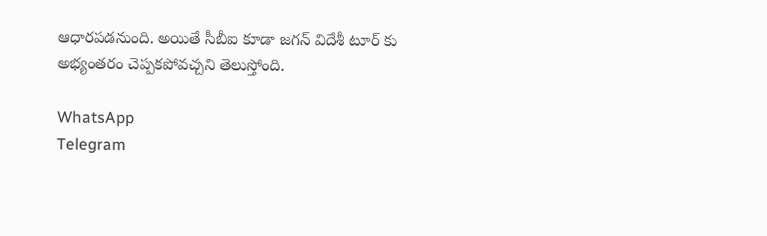ఆధారపడనుంది. అయితే సీబీఐ కూడా జగన్ విదేశీ టూర్ కు అభ్యంతరం చెప్పకపోవచ్చని తెలుస్తోంది.

WhatsApp
Telegram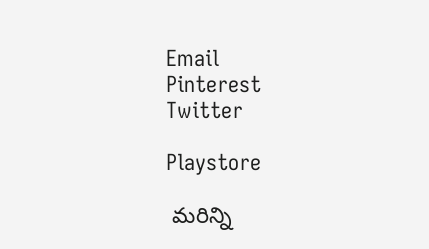Email
Pinterest
Twitter

Playstore

 మరిన్ని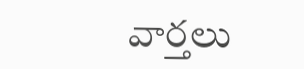వార్తలు